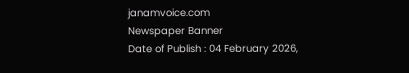janamvoice.com
Newspaper Banner
Date of Publish : 04 February 2026,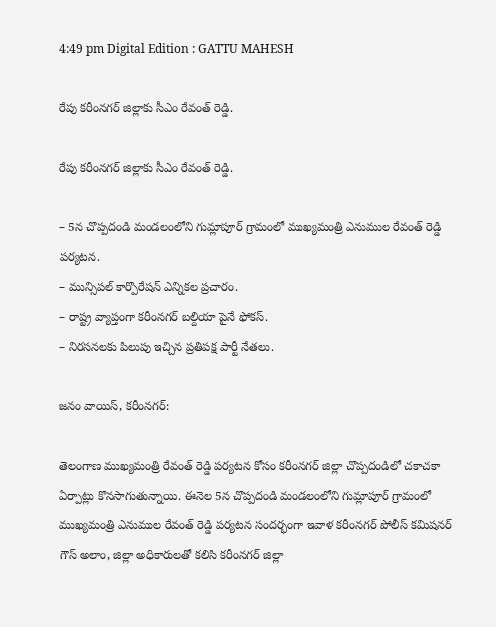4:49 pm Digital Edition : GATTU MAHESH

రేపు కరీంనగర్ జిల్లాకు సీఎం రేవంత్ రెడ్డి.

రేపు కరీంనగర్ జిల్లాకు సీఎం రేవంత్ రెడ్డి.

– 5న చొప్పదండి మండలంలోని గుమ్లాపూర్ గ్రామంలో ముఖ్యమంత్రి ఎనుముల రేవంత్ రెడ్డి పర్యటన.
– మున్సిపల్ కార్పొరేషన్ ఎన్నికల ప్రచారం.
– రాష్ట్ర వ్యాప్తంగా కరీంనగర్ బల్దియా పైనే ఫోకస్.
– నిరసనలకు పిలుపు ఇచ్చిన ప్రతిపక్ష పార్టీ నేతలు.

జనం వాయిస్, కరీంనగర్:

తెలంగాణ ముఖ్యమంత్రి రేవంత్ రెడ్డి పర్యటన కోసం కరీంనగర్ జిల్లా చొప్పదండిలో చకాచకా ఏర్పాట్లు కొనసాగుతున్నాయి. ఈనెల 5న చొప్పదండి మండలంలోని గుమ్లాపూర్ గ్రామంలో ముఖ్యమంత్రి ఎనుముల రేవంత్ రెడ్డి పర్యటన సందర్భంగా ఇవాళ‌ కరీంనగర్ పోలీస్ కమిషనర్ గౌస్ అలాం, జిల్లా అధికారులతో కలిసి కరీంనగర్ జిల్లా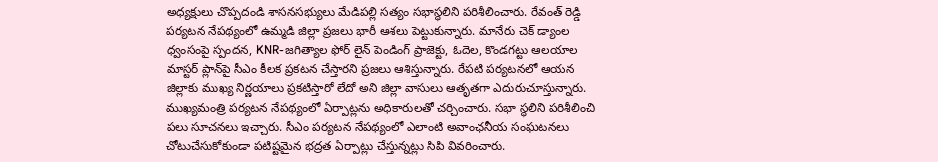అధ్యక్షులు చొప్పదండి శాసనసభ్యులు మేడిపల్లి సత్యం సభాస్థలిని పరిశీలించారు. రేవంత్ రెడ్డి పర్యటన నేపథ్యంలో ఉమ్మడి జిల్లా ప్రజలు భారీ ఆశలు పెట్టుకున్నారు. మానేరు చెక్ డ్యాంల ధ్వంసంపై స్పందన, KNR-జగిత్యాల ఫోర్ లైన్ పెండింగ్ ప్రాజెక్టు, ఓదెల, కొండగట్టు ఆలయాల మాస్టర్ ప్లాన్‌పై సీఎం కీలక ప్రకటన చేస్తారని ప్రజలు ఆశిస్తున్నారు. రేపటి పర్యటనలో ఆయన జిల్లాకు ముఖ్య నిర్ణయాలు ప్రకటిస్తారో లేదో అని జిల్లా వాసులు ఆతృతగా ఎదురుచూస్తున్నారు. ముఖ్యమంత్రి పర్యటన నేపథ్యంలో ఏర్పాట్లను అధికారులతో చర్చించారు. సభా స్థలిని పరిశీలించి పలు సూచనలు ఇచ్చారు. సీఎం పర్యటన నేపథ్యంలో ఎలాంటి అవాంఛనీయ సంఘటనలు చోటుచేసుకోకుండా పటిష్టమైన భద్రత ఏర్పాట్లు చేస్తున్నట్లు సిపి వివరించారు.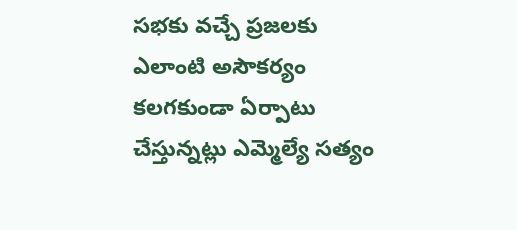సభకు వచ్చే ప్రజలకు ఎలాంటి అసౌకర్యం కలగకుండా ఏర్పాటు చేస్తున్నట్లు ఎమ్మెల్యే సత్యం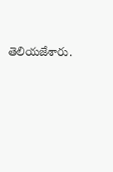తెలియజేశారు.